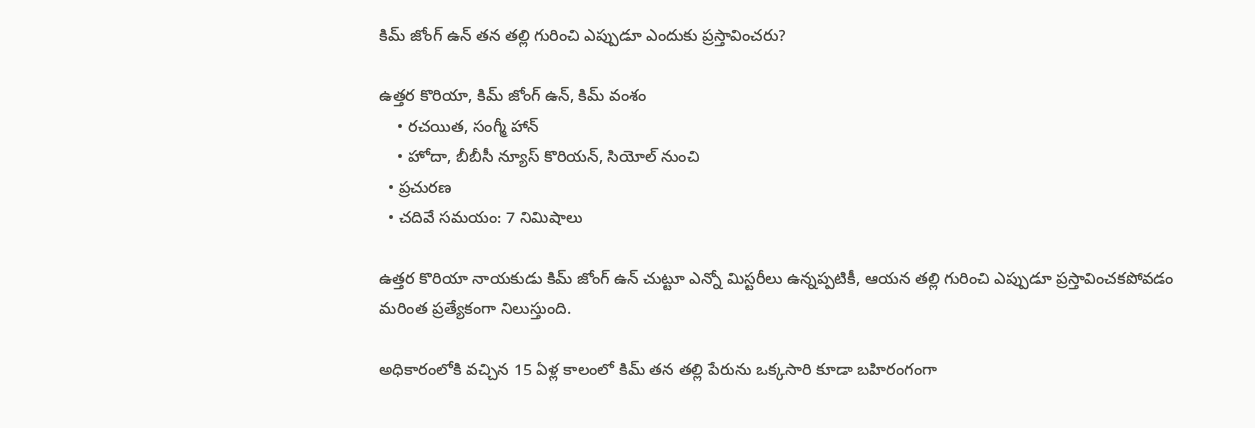కిమ్ జోంగ్ ఉన్ తన తల్లి గురించి ఎప్పుడూ ఎందుకు ప్రస్తావించరు?

ఉత్తర కొరియా, కిమ్ జోంగ్ ఉన్, కిమ్ వంశం
    • రచయిత, సంగ్మీ హాన్
    • హోదా, బీబీసీ న్యూస్ కొరియన్, సియోల్ నుంచి
  • ప్రచురణ
  • చదివే సమయం: 7 నిమిషాలు

ఉత్తర కొరియా నాయకుడు కిమ్ జోంగ్ ఉన్ చుట్టూ ఎన్నో మిస్టరీలు ఉన్నప్పటికీ, ఆయన తల్లి గురించి ఎప్పుడూ ప్రస్తావించకపోవడం మరింత ప్రత్యేకంగా నిలుస్తుంది.

అధికారంలోకి వచ్చిన 15 ఏళ్ల కాలంలో కిమ్ తన తల్లి పేరును ఒక్కసారి కూడా బహిరంగంగా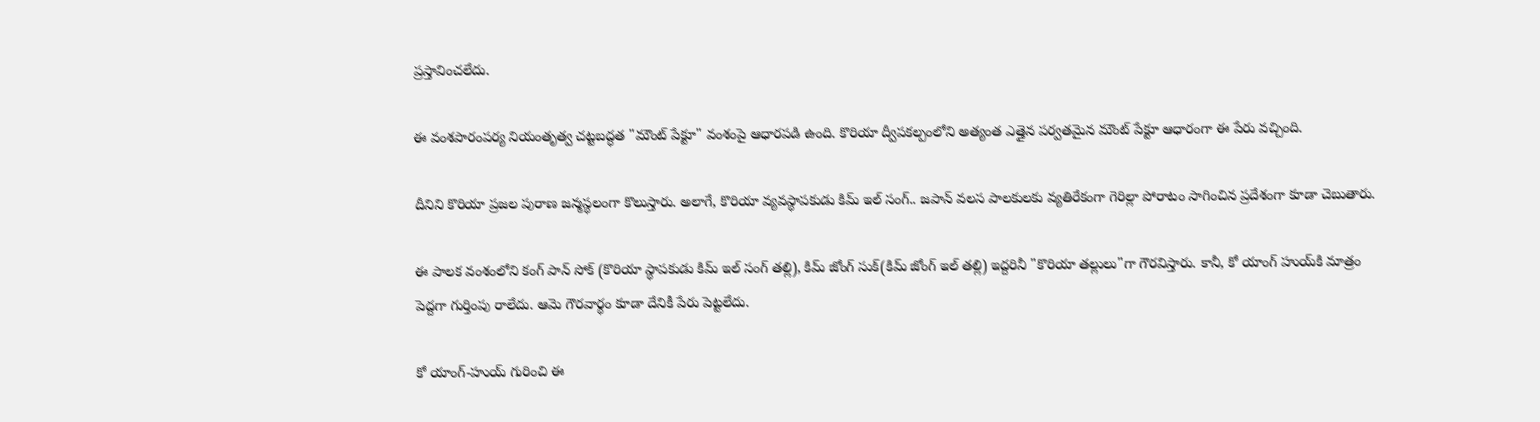ప్రస్తావించలేదు.

ఈ వంశపారంపర్య నియంతృత్వ చట్టబద్ధత "మౌంట్ పేక్టూ" వంశంపై ఆధారపడి ఉంది. కొరియా ద్వీపకల్పంలోని అత్యంత ఎత్తైన పర్వతమైన మౌంట్ పేక్టూ ఆధారంగా ఈ పేరు వచ్చింది.

దీనిని కొరియా ప్రజల పురాణ జన్మస్థలంగా కొలుస్తారు. అలాగే, కొరియా వ్యవస్థాపకుడు కిమ్ ఇల్ సంగ్.. జపాన్ వలస పాలకులకు వ్యతిరేకంగా గెరిల్లా పోరాటం సాగించిన ప్రదేశంగా కూడా చెబుతారు.

ఈ పాలక వంశంలోని కంగ్ పాన్ సోక్ (కొరియా స్థాపకుడు కిమ్ ఇల్ సంగ్ తల్లి), కిమ్ జోంగ్ సుక్(కిమ్ జోంగ్ ఇల్ తల్లి) ఇద్దరినీ "కొరియా తల్లులు"గా గౌరవిస్తారు. కానీ, కో యాంగ్ హుయ్‌కి మాత్రం పెద్దగా గుర్తింపు రాలేదు. ఆమె గౌరవార్థం కూడా దేనికీ పేరు పెట్టలేదు.

కో యాంగ్-హుయ్ గురించి ఈ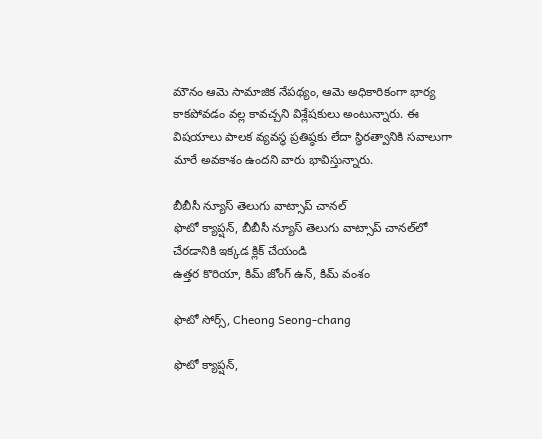మౌనం ఆమె సామాజిక నేపథ్యం, ఆమె అధికారికంగా భార్య కాకపోవడం వల్ల కావచ్చని విశ్లేషకులు అంటున్నారు. ఈ విషయాలు పాలక వ్యవస్థ ప్రతిష్ఠకు లేదా స్థిరత్వానికి సవాలుగా మారే అవకాశం ఉందని వారు భావిస్తున్నారు.

బీబీసీ న్యూస్ తెలుగు వాట్సాప్ చానల్‌
ఫొటో క్యాప్షన్, బీబీసీ న్యూస్ తెలుగు వాట్సాప్ చానల్‌లో చేరడానికి ఇక్కడ క్లిక్ చేయండి
ఉత్తర కొరియా, కిమ్ జోంగ్ ఉన్, కిమ్ వంశం

ఫొటో సోర్స్, Cheong Seong-chang

ఫొటో క్యాప్షన్,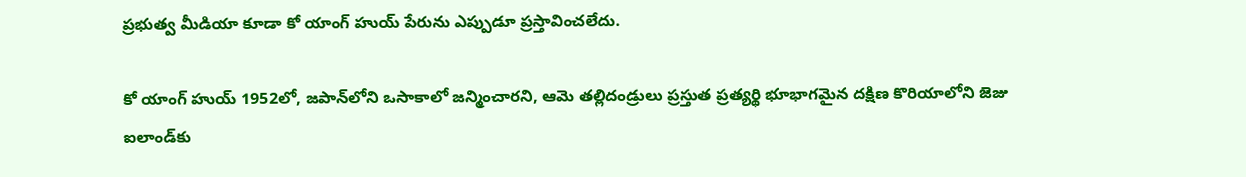ప్రభుత్వ మీడియా కూడా కో యాంగ్ హుయ్ పేరును ఎప్పుడూ ప్రస్తావించలేదు.

కో యాంగ్ హుయ్ 1952లో, జపాన్‌లోని ఒసాకాలో జన్మించారని, ఆమె తల్లిదండ్రులు ప్రస్తుత ప్రత్యర్థి భూభాగమైన దక్షిణ కొరియాలోని జెజు ఐలాండ్‌కు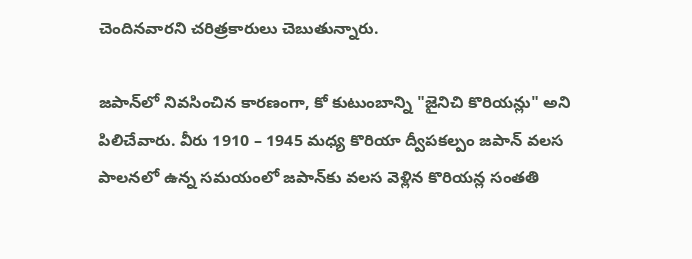చెందినవారని చరిత్రకారులు చెబుతున్నారు.

జపాన్‌లో నివసించిన కారణంగా, కో కుటుంబాన్ని "జైనిచి కొరియన్లు" అని పిలిచేవారు. వీరు 1910 – 1945 మధ్య కొరియా ద్వీపకల్పం జపాన్ వలస పాలనలో ఉన్న సమయంలో జపాన్‌కు వలస వెళ్లిన కొరియన్ల సంతతి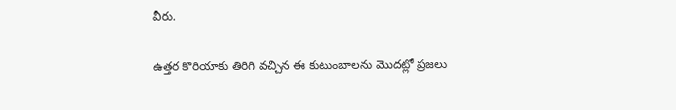వీరు.

ఉత్తర కొరియాకు తిరిగి వచ్చిన ఈ కుటుంబాలను మొదట్లో ప్రజలు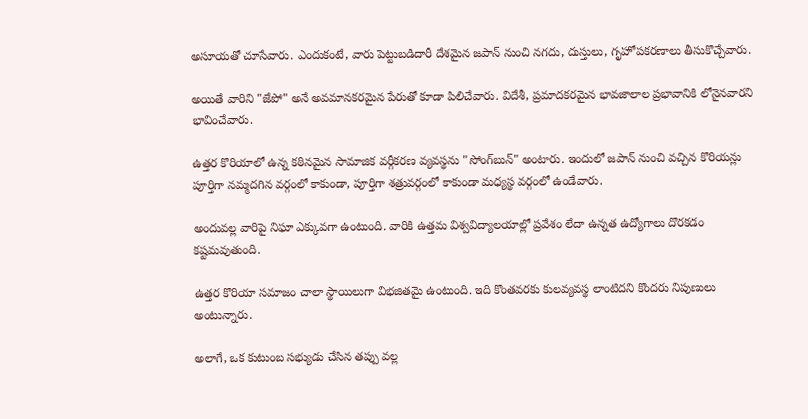అసూయతో చూసేవారు. ఎందుకంటే, వారు పెట్టుబడిదారీ దేశమైన జపాన్ నుంచి నగదు, దుస్తులు, గృహోపకరణాలు తీసుకొచ్చేవారు.

అయితే వారిని "జేపో" అనే అవమానకరమైన పేరుతో కూడా పిలిచేవారు. విదేశీ, ప్రమాదకరమైన భావజాలాల ప్రభావానికి లోనైనవారని భావించేవారు.

ఉత్తర కొరియాలో ఉన్న కఠినమైన సామాజిక వర్గీకరణ వ్యవస్థను "సోంగ్‌బున్" అంటారు. ఇందులో జపాన్ నుంచి వచ్చిన కొరియన్లు పూర్తిగా నమ్మదగిన వర్గంలో కాకుండా, పూర్తిగా శత్రువర్గంలో కాకుండా మధ్యస్థ వర్గంలో ఉండేవారు.

అందువల్ల వారిపై నిఘా ఎక్కువగా ఉంటుంది. వారికి ఉత్తమ విశ్వవిద్యాలయాల్లో ప్రవేశం లేదా ఉన్నత ఉద్యోగాలు దొరకడం కష్టమవుతుంది.

ఉత్తర కొరియా సమాజం చాలా స్థాయిలుగా విభజితమై ఉంటుంది. ఇది కొంతవరకు కులవ్యవస్థ లాంటిదని కొందరు నిపుణులు అంటున్నారు.

అలాగే, ఒక కుటుంబ సభ్యుడు చేసిన తప్పు వల్ల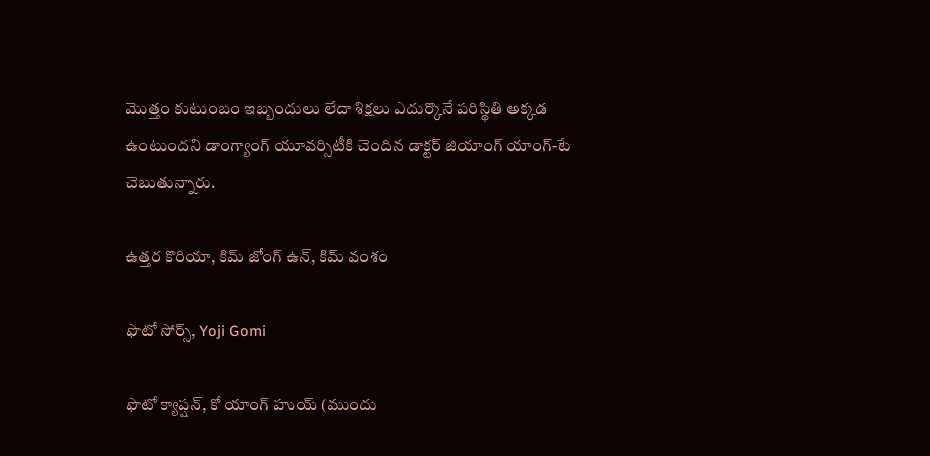మొత్తం కుటుంబం ఇబ్బందులు లేదా శిక్షలు ఎదుర్కొనే పరిస్థితి అక్కడ ఉంటుందని డాంగ్యాంగ్ యూవర్సిటీకి చెందిన డాక్టర్ జియాంగ్ యాంగ్-టే చెబుతున్నారు.

ఉత్తర కొరియా, కిమ్ జోంగ్ ఉన్, కిమ్ వంశం

ఫొటో సోర్స్, Yoji Gomi

ఫొటో క్యాప్షన్, కో యాంగ్ హుయ్ (ముందు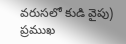వరుసలో కుడి వైపు) ప్రముఖ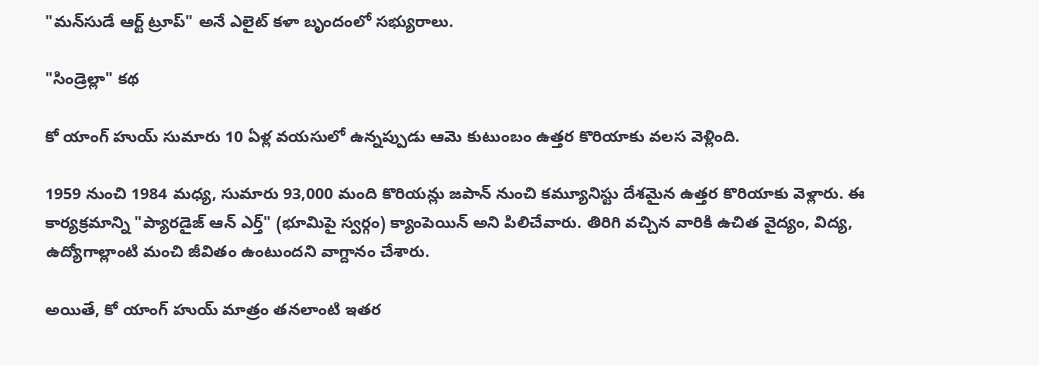"మన్‌సుడే ఆర్ట్ ట్రూప్" అనే ఎలైట్ కళా బృందంలో సభ్యురాలు.

"సిండ్రెల్లా" కథ

కో యాంగ్ హుయ్ సుమారు 10 ఏళ్ల వయసులో ఉన్నప్పుడు ఆమె కుటుంబం ఉత్తర కొరియాకు వలస వెళ్లింది.

1959 నుంచి 1984 మధ్య, సుమారు 93,000 మంది కొరియన్లు జపాన్ నుంచి కమ్యూనిస్టు దేశమైన ఉత్తర కొరియాకు వెళ్లారు. ఈ కార్యక్రమాన్ని "ప్యారడైజ్ ఆన్ ఎర్త్" (భూమిపై స్వర్గం) క్యాంపెయిన్ అని పిలిచేవారు. తిరిగి వచ్చిన వారికి ఉచిత వైద్యం, విద్య, ఉద్యోగాల్లాంటి మంచి జీవితం ఉంటుందని వాగ్దానం చేశారు.

అయితే, కో యాంగ్ హుయ్ మాత్రం తనలాంటి ఇతర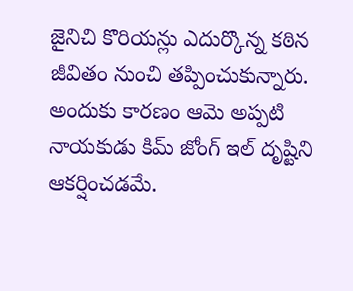జైనిచి కొరియన్లు ఎదుర్కొన్న కఠిన జీవితం నుంచి తప్పించుకున్నారు. అందుకు కారణం ఆమె అప్పటి నాయకుడు కిమ్ జోంగ్ ఇల్ దృష్టిని ఆకర్షించడమే.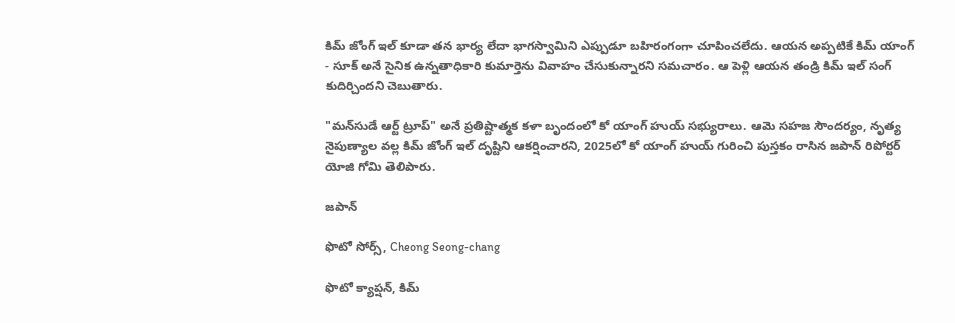కిమ్ జోంగ్ ఇల్ కూడా తన భార్య లేదా భాగస్వామిని ఎప్పుడూ బహిరంగంగా చూపించలేదు. ఆయన అప్పటికే కిమ్ యాంగ్ - సూక్ అనే సైనిక ఉన్నతాధికారి కుమార్తెను వివాహం చేసుకున్నారని సమచారం. ఆ పెళ్లి ఆయన తండ్రి కిమ్ ఇల్ సంగ్ కుదిర్చిందని చెబుతారు.

"మన్‌సుడే ఆర్ట్ ట్రూప్" అనే ప్రతిష్టాత్మక కళా బృందంలో కో యాంగ్ హుయ్ సభ్యురాలు. ఆమె సహజ సౌందర్యం, నృత్య నైపుణ్యాల వల్ల కిమ్ జోంగ్ ఇల్ దృష్టిని ఆకర్షించారని, 2025లో కో యాంగ్ హుయ్ గురించి పుస్తకం రాసిన జపాన్ రిపోర్టర్ యోజి గోమి తెలిపారు.

జపాన్

ఫొటో సోర్స్, Cheong Seong-chang

ఫొటో క్యాప్షన్, కిమ్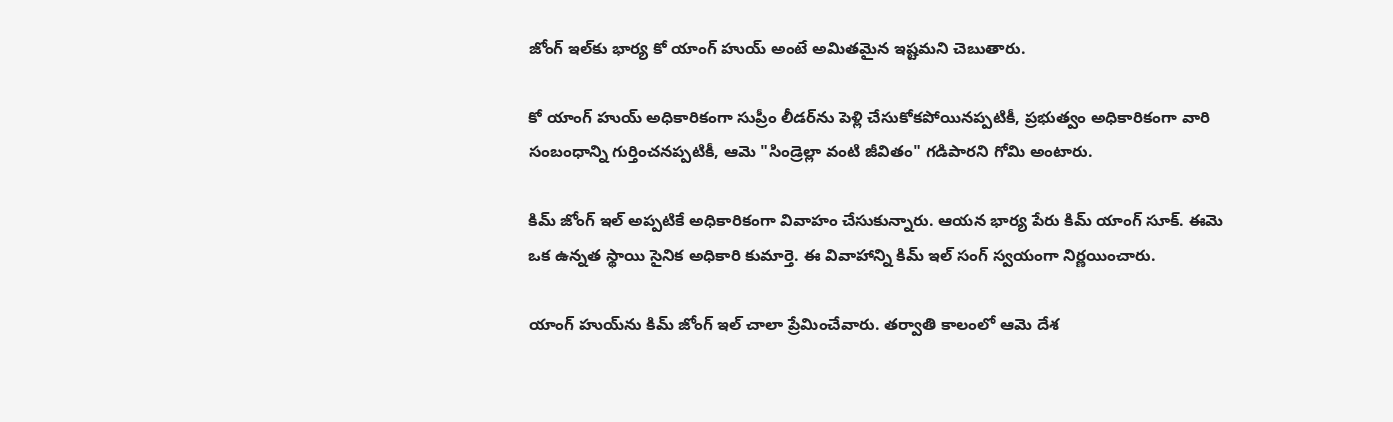జోంగ్ ఇల్‌కు భార్య కో యాంగ్ హుయ్ అంటే అమితమైన ఇష్టమని చెబుతారు.

కో యాంగ్ హుయ్ అధికారికంగా సుప్రీం లీడర్‌ను పెళ్లి చేసుకోకపోయినప్పటికీ, ప్రభుత్వం అధికారికంగా వారి సంబంధాన్ని గుర్తించనప్పటికీ, ఆమె "సిండ్రెల్లా వంటి జీవితం" గడిపారని గోమి అంటారు.

కిమ్ జోంగ్ ఇల్ అప్పటికే అధికారికంగా వివాహం చేసుకున్నారు. ఆయన భార్య పేరు కిమ్ యాంగ్ సూక్. ఈమె ఒక ఉన్నత స్థాయి సైనిక అధికారి కుమార్తె. ఈ వివాహాన్ని కిమ్ ఇల్ సంగ్ స్వయంగా నిర్ణయించారు.

యాంగ్ హుయ్‌ను కిమ్ జోంగ్ ఇల్ చాలా ప్రేమించేవారు. తర్వాతి కాలంలో ఆమె దేశ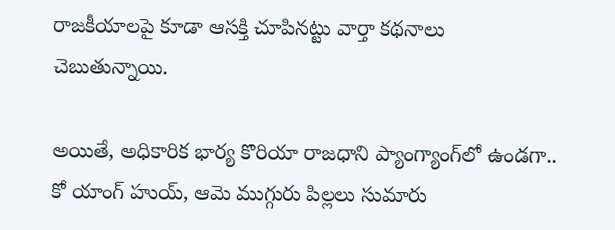రాజకీయాలపై కూడా ఆసక్తి చూపినట్టు వార్తా కథనాలు చెబుతున్నాయి.

అయితే, అధికారిక భార్య కొరియా రాజధాని ప్యాంగ్యాంగ్‌లో ఉండగా.. కో యాంగ్ హుయ్, ఆమె ముగ్గురు పిల్లలు సుమారు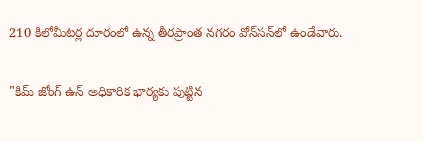210 కిలోమీటర్ల దూరంలో ఉన్న తీరప్రాంత నగరం వోన్‌సన్‌లో ఉండేవారు.

"కిమ్ జోంగ్ ఉన్ అధికారిక భార్యకు పుట్టిన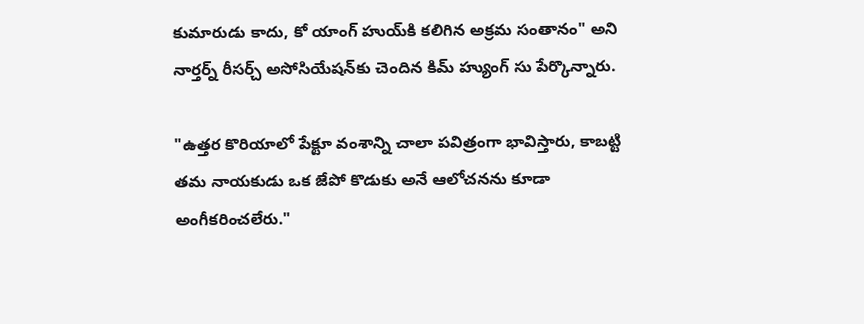కుమారుడు కాదు, కో యాంగ్ హుయ్‌కి కలిగిన అక్రమ సంతానం" అని నార్తర్న్ రీసర్చ్ అసోసియేషన్‌కు చెందిన కిమ్ హ్యుంగ్ సు పేర్కొన్నారు.

"ఉత్తర కొరియాలో పేక్టూ వంశాన్ని చాలా పవిత్రంగా భావిస్తారు, కాబట్టి తమ నాయకుడు ఒక జేపో కొడుకు అనే ఆలోచనను కూడా అంగీకరించలేరు."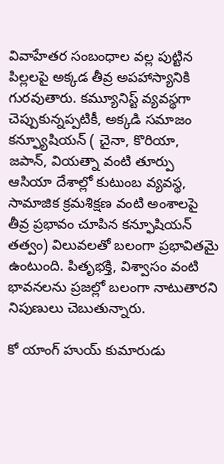వివాహేతర సంబంధాల వల్ల పుట్టిన పిల్లలపై అక్కడ తీవ్ర అపహాస్యానికి గురవుతారు. కమ్యూనిస్ట్ వ్యవస్థగా చెప్పుకున్నప్పటికీ, అక్కడి సమాజం కన్ఫ్యూషియన్ ( చైనా, కొరియా, జపాన్, వియత్నా వంటి తూర్పు ఆసియా దేశాల్లో కుటుంబ వ్యవస్థ, సామాజిక క్రమశిక్షణ వంటి అంశాలపై తీవ్ర ప్రభావం చూపిన కన్ఫూషియన్ తత్వం) విలువలతో బలంగా ప్రభావితమై ఉంటుంది. పితృభక్తి, విశ్వాసం వంటి భావనలను ప్రజల్లో బలంగా నాటుతారని నిపుణులు చెబుతున్నారు.

కో యాంగ్ హుయ్ కుమారుడు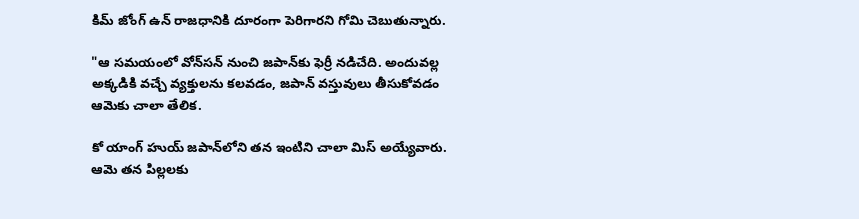కిమ్ జోంగ్ ఉన్ రాజధానికి దూరంగా పెరిగారని గోమి చెబుతున్నారు.

"ఆ సమయంలో వోన్‌సన్ నుంచి జపాన్‌కు ఫెర్రీ నడిచేది. అందువల్ల అక్కడికి వచ్చే వ్యక్తులను కలవడం, జపాన్ వస్తువులు తీసుకోవడం ఆమెకు చాలా తేలిక.

కో యాంగ్ హుయ్‌ జపాన్‌‌లోని తన ఇంటిని చాలా మిస్ అయ్యేవారు. ఆమె తన పిల్లలకు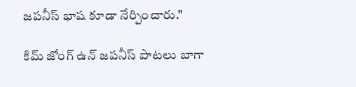జపనీస్ భాష కూడా నేర్పించారు."

కిమ్ జోంగ్ ఉన్ జపనీస్ పాటలు బాగా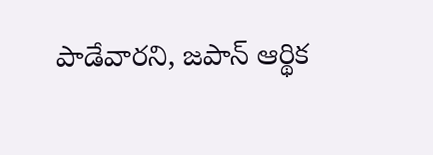పాడేవారని, జపాన్ ఆర్థిక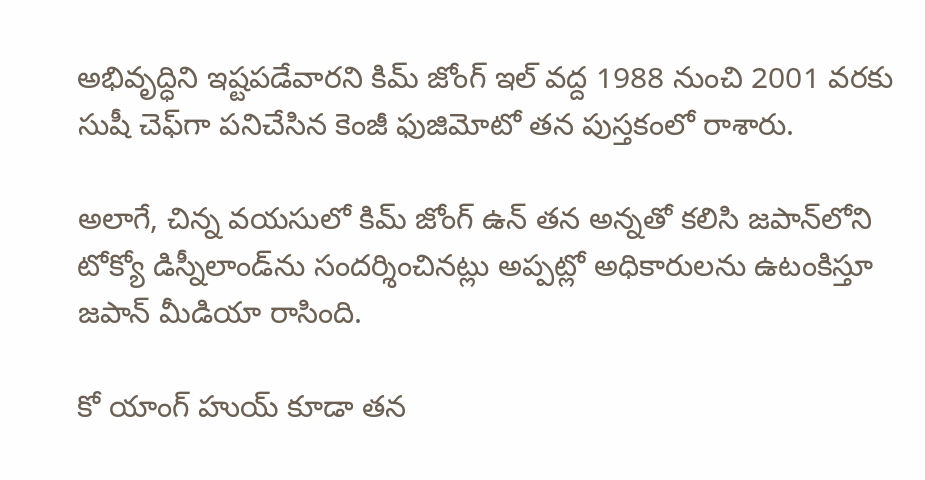అభివృద్ధిని ఇష్టపడేవారని కిమ్ జోంగ్ ఇల్‌ వద్ద 1988 నుంచి 2001 వరకు సుషీ చెఫ్‌గా పనిచేసిన కెంజీ ఫుజిమోటో తన పుస్తకంలో రాశారు.

అలాగే, చిన్న వయసులో కిమ్ జోంగ్ ఉన్ తన అన్నతో కలిసి జపాన్‌లోని టోక్యో డిస్నీలాండ్‌ను సందర్శించినట్లు అప్పట్లో అధికారులను ఉటంకిస్తూ జపాన్ మీడియా రాసింది.

కో యాంగ్ హుయ్ కూడా తన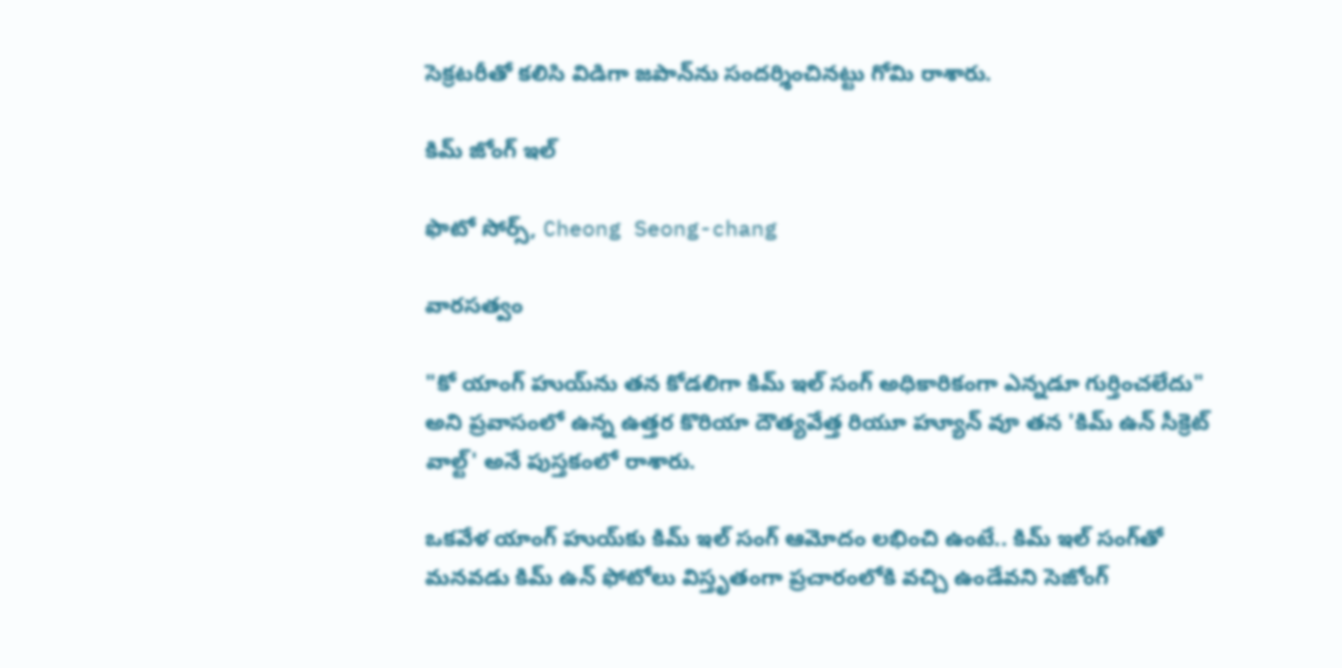సెక్రటరీతో కలిసి విడిగా జపాన్‌ను సందర్శించినట్టు గోమి రాశారు.

కిమ్ జోంగ్ ఇల్

ఫొటో సోర్స్, Cheong Seong-chang

వారసత్వం

"కో యాంగ్ హుయ్‌ను తన కోడలిగా కిమ్ ఇల్ సంగ్ అధికారికంగా ఎన్నడూ గుర్తించలేదు" అని ప్రవాసంలో ఉన్న ఉత్తర కొరియా దౌత్యవేత్త రియూ హ్యూన్ వూ తన 'కిమ్ ఉన్ సీక్రెట్ వాల్ట్' అనే పుస్తకంలో రాశారు.

ఒకవేళ యాంగ్ హుయ్‌‌కు కిమ్ ఇల్ సంగ్ ఆమోదం లభించి ఉంటే.. కిమ్ ఇల్ సంగ్‌తో మనవడు కిమ్ ఉన్ ఫోటోలు విస్తృతంగా ప్రచారంలోకి వచ్చి ఉండేవని సెజోంగ్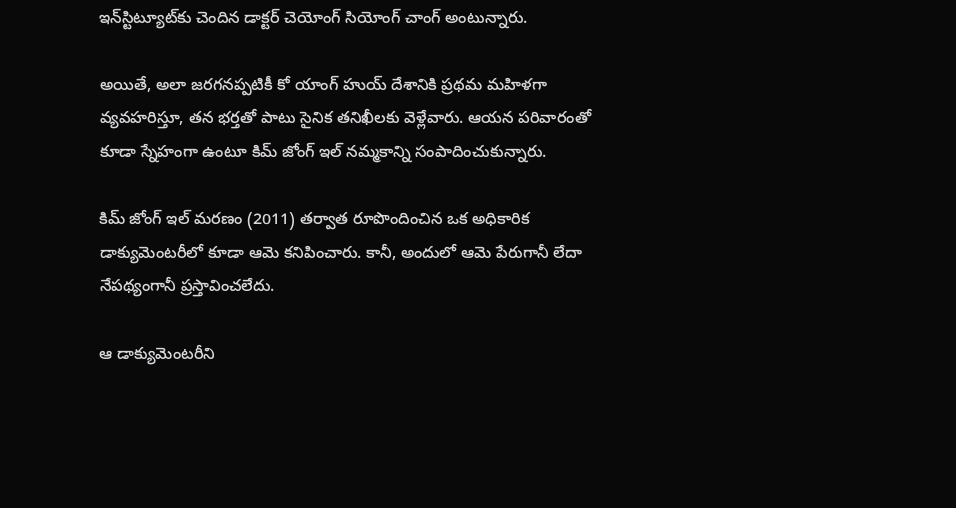ఇన్‌స్టిట్యూట్‌కు చెందిన డాక్టర్ చెయోంగ్ సియోంగ్ చాంగ్ అంటున్నారు.

అయితే, అలా జరగనప్పటికీ కో యాంగ్ హుయ్ దేశానికి ప్రథమ మహిళగా వ్యవహరిస్తూ, తన భర్తతో పాటు సైనిక తనిఖీలకు వెళ్లేవారు. ఆయన పరివారంతో కూడా స్నేహంగా ఉంటూ కిమ్ జోంగ్ ఇల్ నమ్మకాన్ని సంపాదించుకున్నారు.

కిమ్ జోంగ్ ఇల్ మరణం (2011) తర్వాత రూపొందించిన ఒక అధికారిక డాక్యుమెంటరీలో కూడా ఆమె కనిపించారు. కానీ, అందులో ఆమె పేరుగానీ లేదా నేపథ్యంగానీ ప్రస్తావించలేదు.

ఆ డాక్యుమెంటరీని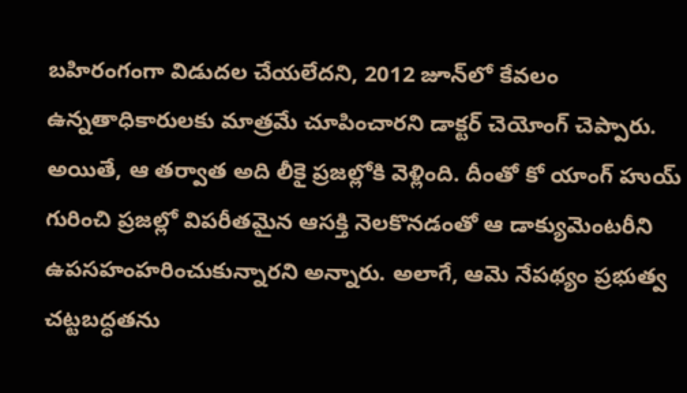బహిరంగంగా విడుదల చేయలేదని, 2012 జూన్‌లో కేవలం ఉన్నతాధికారులకు మాత్రమే చూపించారని డాక్టర్ చెయోంగ్ చెప్పారు. అయితే, ఆ తర్వాత అది లీకై ప్రజల్లోకి వెళ్లింది. దీంతో కో యాంగ్ హుయ్ గురించి ప్రజల్లో విపరీతమైన ఆసక్తి నెలకొనడంతో ఆ డాక్యుమెంటరీని ఉపసహంహరించుకున్నారని అన్నారు. అలాగే, ఆమె నేపథ్యం ప్రభుత్వ చట్టబద్ధతను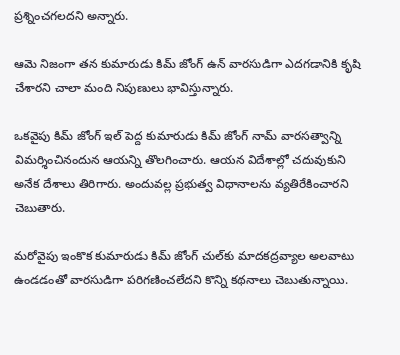ప్రశ్నించగలదని అన్నారు.

ఆమె నిజంగా తన కుమారుడు కిమ్ జోంగ్ ఉన్ వారసుడిగా ఎదగడానికి కృషి చేశారని చాలా మంది నిపుణులు భావిస్తున్నారు.

ఒకవైపు కిమ్ జోంగ్ ఇల్ పెద్ద కుమారుడు కిమ్ జోంగ్ నామ్ వారసత్వాన్ని విమర్శించినందున ఆయన్ని తొలగించారు. ఆయన విదేశాల్లో చదువుకుని అనేక దేశాలు తిరిగారు. అందువల్ల ప్రభుత్వ విధానాలను వ్యతిరేకించారని చెబుతారు.

మరోవైపు ఇంకొక కుమారుడు కిమ్ జోంగ్ చుల్‌కు మాదకద్రవ్యాల అలవాటు ఉండడంతో వారసుడిగా పరిగణించలేదని కొన్ని కథనాలు చెబుతున్నాయి.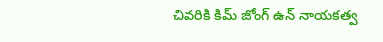చివరికి కిమ్ జోంగ్ ఉన్ నాయకత్వ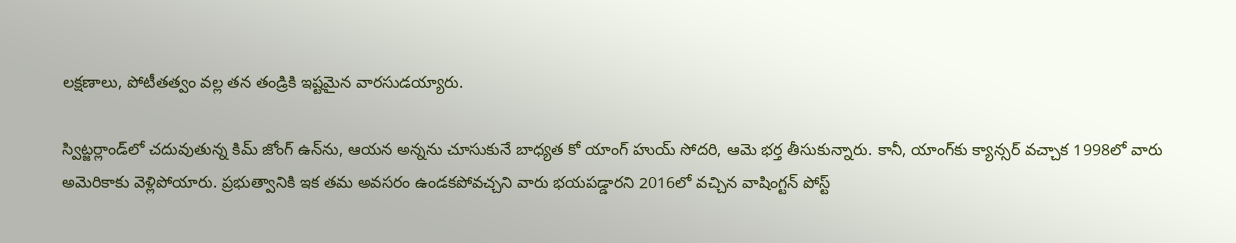లక్షణాలు, పోటీతత్వం వల్ల తన తండ్రికి ఇష్టమైన వారసుడయ్యారు.

స్విట్జర్లాండ్‌లో చదువుతున్న కిమ్ జోంగ్ ఉన్‌ను, ఆయన అన్నను చూసుకునే బాధ్యత కో యాంగ్ హుయ్ సోదరి, ఆమె భర్త తీసుకున్నారు. కానీ, యాంగ్‌కు క్యాన్సర్ వచ్చాక 1998లో వారు అమెరికాకు వెళ్లిపోయారు. ప్రభుత్వానికి ఇక తమ అవసరం ఉండకపోవచ్చని వారు భయపడ్డారని 2016లో వచ్చిన వాషింగ్టన్ పోస్ట్‌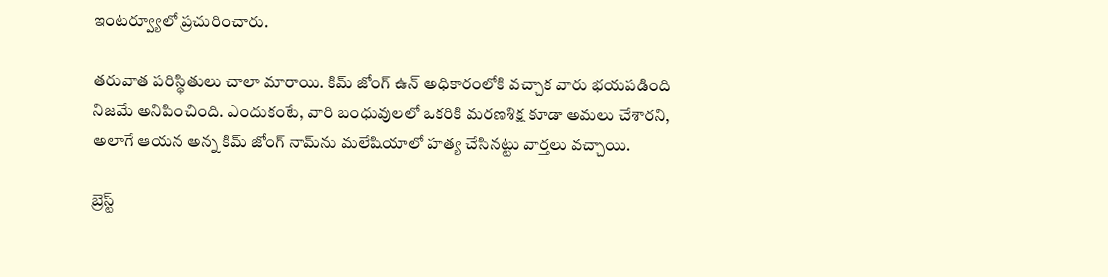ఇంటర్వ్యూలో ప్రచురించారు.

తరువాత పరిస్థితులు చాలా మారాయి. కిమ్ జోంగ్ ఉన్ అధికారంలోకి వచ్చాక వారు భయపడింది నిజమే అనిపించింది. ఎందుకంటే, వారి బంధువులలో ఒకరికి మరణశిక్ష కూడా అమలు చేశారని, అలాగే ఆయన అన్న కిమ్ జోంగ్ నామ్‌ను మలేషియాలో హత్య చేసినట్టు వార్తలు వచ్చాయి.

బ్రెస్ట్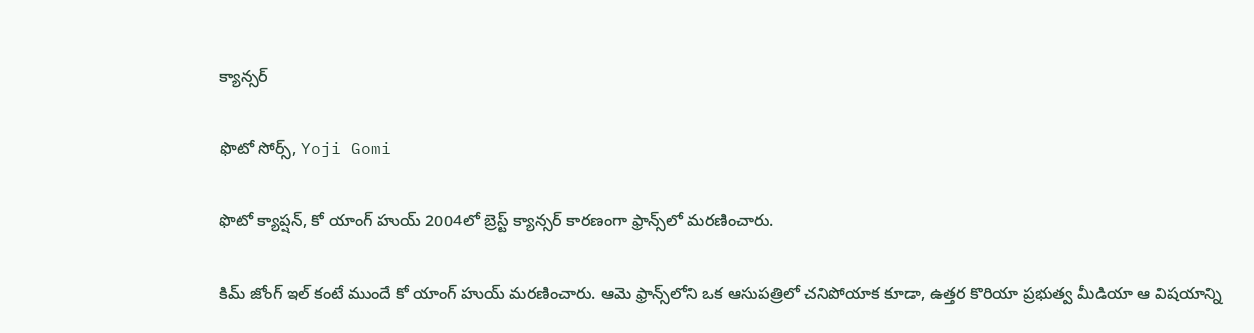క్యాన్సర్

ఫొటో సోర్స్, Yoji Gomi

ఫొటో క్యాప్షన్, కో యాంగ్ హుయ్ 2004లో బ్రెస్ట్ క్యాన్సర్ కారణంగా ఫ్రాన్స్‌లో మరణించారు.

కిమ్ జోంగ్ ఇల్ కంటే ముందే కో యాంగ్ హుయ్ మరణించారు. ఆమె ఫ్రాన్స్‌లోని ఒక ఆసుపత్రిలో చనిపోయాక కూడా, ఉత్తర కొరియా ప్రభుత్వ మీడియా ఆ విషయాన్ని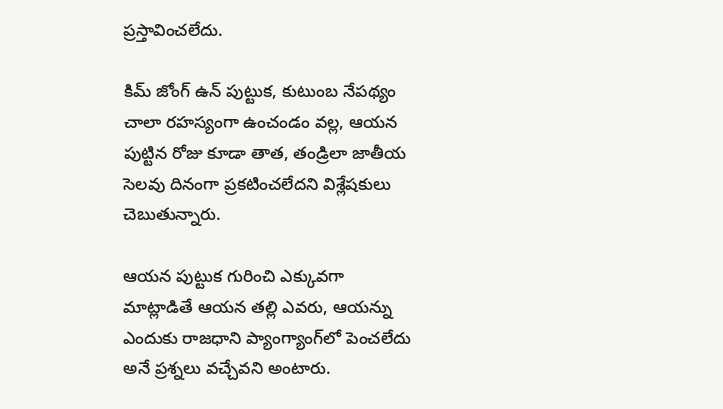ప్రస్తావించలేదు.

కిమ్ జోంగ్ ఉన్ పుట్టుక, కుటుంబ నేపథ్యం చాలా రహస్యంగా ఉంచండం వల్ల, ఆయన పుట్టిన రోజు కూడా తాత, తండ్రిలా జాతీయ సెలవు దినంగా ప్రకటించలేదని విశ్లేషకులు చెబుతున్నారు.

ఆయన పుట్టుక గురించి ఎక్కువగా మాట్లాడితే ఆయన తల్లి ఎవరు, ఆయన్ను ఎందుకు రాజధాని ప్యాంగ్యాంగ్‌లో పెంచలేదు అనే ప్రశ్నలు వచ్చేవని అంటారు.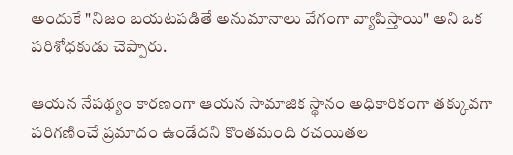అందుకే "నిజం బయటపడితే అనుమానాలు వేగంగా వ్యాపిస్తాయి" అని ఒక పరిశోధకుడు చెప్పారు.

ఆయన నేపథ్యం కారణంగా ఆయన సామాజిక స్థానం అధికారికంగా తక్కువగా పరిగణించే ప్రమాదం ఉండేదని కొంతమంది రచయితల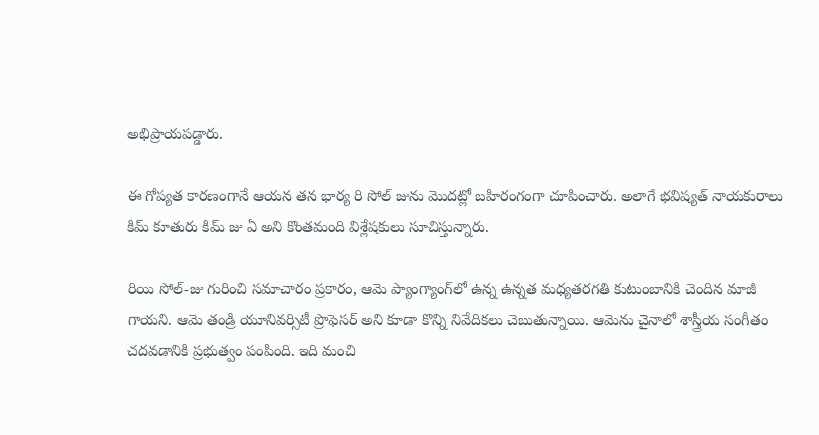అభిప్రాయపడ్డారు.

ఈ గోప్యత కారణంగానే ఆయన తన భార్య రి సోల్ జును మొదట్లో బహిరంగంగా చూపించారు. అలాగే భవిష్యత్ నాయకురాలు కిమ్ కూతురు కిమ్ జు ఏ అని కొంతమంది విశ్లేషకులు సూచిస్తున్నారు.

రియి సోల్-జు గురించి సమాచారం ప్రకారం, ఆమె ప్యాంగ్యాంగ్‌లో ఉన్న ఉన్నత మధ్యతరగతి కుటుంబానికి చెందిన మాజీ గాయని. ఆమె తండ్రి యూనివర్సిటీ ప్రొఫెసర్ అని కూడా కొన్ని నివేదికలు చెబుతున్నాయి. ఆమెను చైనాలో శాస్త్రీయ సంగీతం చదవడానికి ప్రభుత్వం పంపింది. ఇది మంచి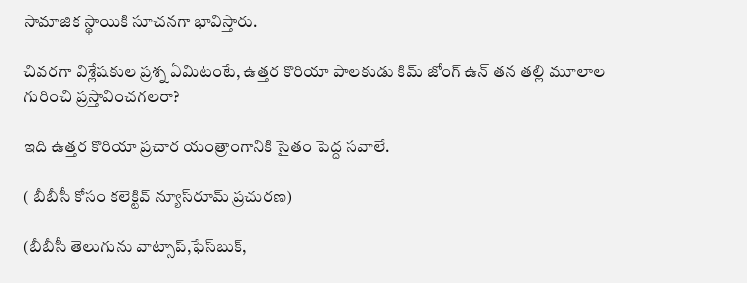సామాజిక స్థాయికి సూచనగా భావిస్తారు.

చివరగా విశ్లేషకుల ప్రశ్న ఏమిటంటే, ఉత్తర కొరియా పాలకుడు కిమ్ జోంగ్ ఉన్ తన తల్లి మూలాల గురించి ప్రస్తావించగలరా?

ఇది ఉత్తర కొరియా ప్రచార యంత్రాంగానికి సైతం పెద్ద సవాలే.

( బీబీసీ కోసం కలెక్టివ్ న్యూస్‌రూమ్ ప్రచురణ)

(బీబీసీ తెలుగును వాట్సాప్‌,ఫేస్‌బుక్,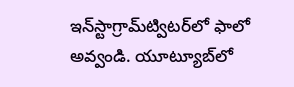ఇన్‌స్టాగ్రామ్‌ట్విటర్‌లో ఫాలో అవ్వండి. యూట్యూబ్‌లో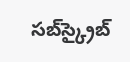సబ్‌స్క్రైబ్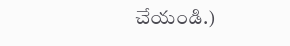చేయండి.)